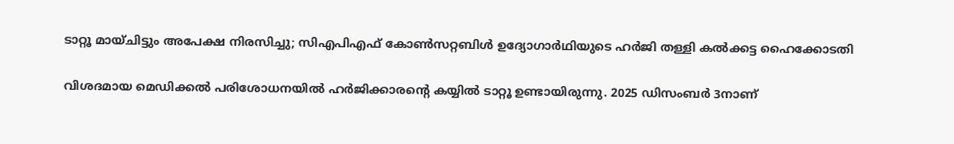ടാറ്റൂ മായ്ചിട്ടും അപേക്ഷ നിരസിച്ചു; സിഎപിഎഫ് കോണ്‍സറ്റബിള്‍ ഉദ്യോഗാര്‍ഥിയുടെ ഹര്‍ജി തള്ളി കല്‍ക്കട്ട ഹൈക്കോടതി

വിശദമായ മെഡിക്കല്‍ പരിശോധനയില്‍ ഹര്‍ജിക്കാരന്റെ കയ്യില്‍ ടാറ്റൂ ഉണ്ടായിരുന്നു. 2025 ഡിസംബര്‍ 3നാണ്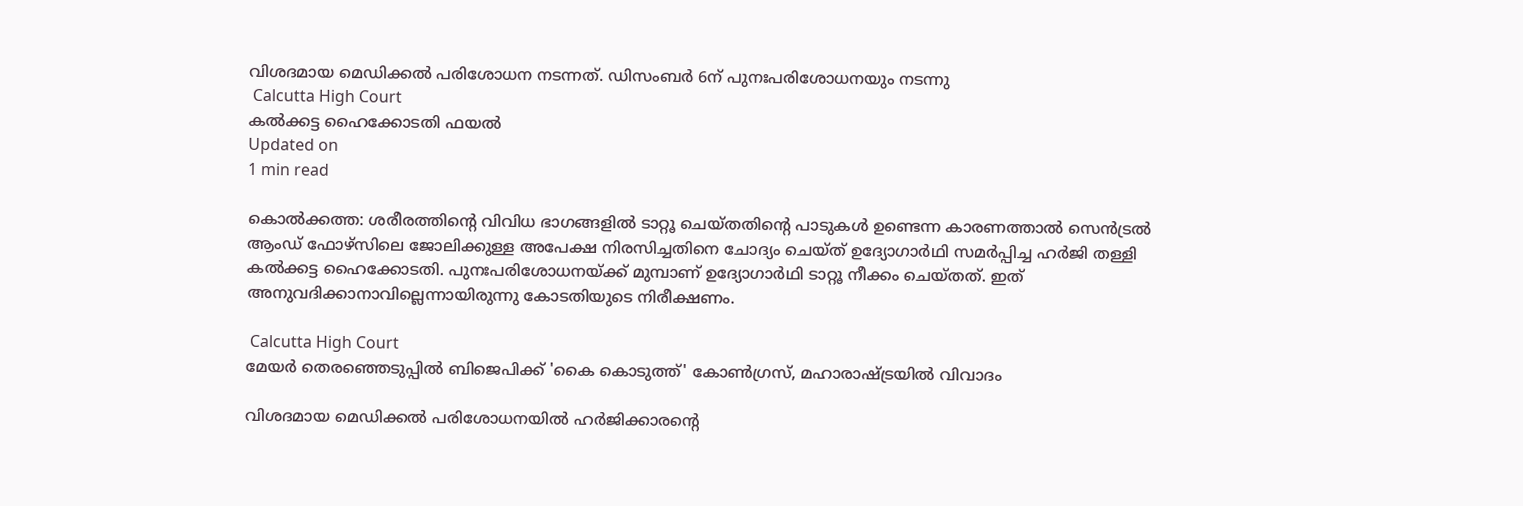വിശദമായ മെഡിക്കല്‍ പരിശോധന നടന്നത്. ഡിസംബര്‍ 6ന് പുനഃപരിശോധനയും നടന്നു
 Calcutta High Court
കല്‍ക്കട്ട ഹൈക്കോടതി ഫയല്‍
Updated on
1 min read

കൊല്‍ക്കത്ത: ശരീരത്തിന്റെ വിവിധ ഭാഗങ്ങളില്‍ ടാറ്റൂ ചെയ്തതിന്റെ പാടുകള്‍ ഉണ്ടെന്ന കാരണത്താല്‍ സെന്‍ട്രല്‍ ആംഡ് ഫോഴ്‌സിലെ ജോലിക്കുള്ള അപേക്ഷ നിരസിച്ചതിനെ ചോദ്യം ചെയ്ത് ഉദ്യോഗാര്‍ഥി സമര്‍പ്പിച്ച ഹര്‍ജി തള്ളി കല്‍ക്കട്ട ഹൈക്കോടതി. പുനഃപരിശോധനയ്ക്ക് മുമ്പാണ് ഉദ്യോഗാര്‍ഥി ടാറ്റൂ നീക്കം ചെയ്തത്. ഇത് അനുവദിക്കാനാവില്ലെന്നായിരുന്നു കോടതിയുടെ നിരീക്ഷണം.

 Calcutta High Court
മേയര്‍ തെരഞ്ഞെടുപ്പില്‍ ബിജെപിക്ക് 'കൈ കൊടുത്ത്' കോണ്‍ഗ്രസ്, മഹാരാഷ്ട്രയില്‍ വിവാദം

വിശദമായ മെഡിക്കല്‍ പരിശോധനയില്‍ ഹര്‍ജിക്കാരന്റെ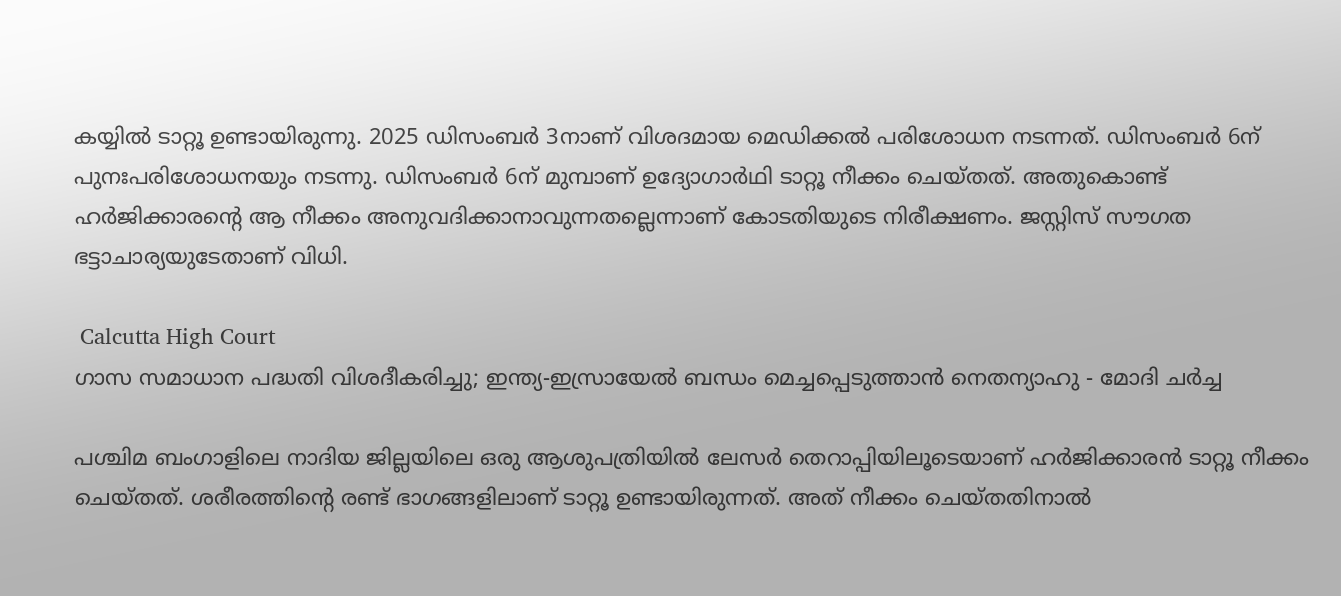കയ്യില്‍ ടാറ്റൂ ഉണ്ടായിരുന്നു. 2025 ഡിസംബര്‍ 3നാണ് വിശദമായ മെഡിക്കല്‍ പരിശോധന നടന്നത്. ഡിസംബര്‍ 6ന് പുനഃപരിശോധനയും നടന്നു. ഡിസംബര്‍ 6ന് മുമ്പാണ് ഉദ്യോഗാര്‍ഥി ടാറ്റൂ നീക്കം ചെയ്തത്. അതുകൊണ്ട് ഹര്‍ജിക്കാരന്റെ ആ നീക്കം അനുവദിക്കാനാവുന്നതല്ലെന്നാണ് കോടതിയുടെ നിരീക്ഷണം. ജസ്റ്റിസ് സൗഗത ഭട്ടാചാര്യയുടേതാണ് വിധി.

 Calcutta High Court
ഗാസ സമാധാന പദ്ധതി വിശദീകരിച്ചു; ഇന്ത്യ-ഇസ്രായേല്‍ ബന്ധം മെച്ചപ്പെടുത്താന്‍ നെതന്യാഹു - മോദി ചര്‍ച്ച

പശ്ചിമ ബംഗാളിലെ നാദിയ ജില്ലയിലെ ഒരു ആശുപത്രിയില്‍ ലേസര്‍ തെറാപ്പിയിലൂടെയാണ് ഹര്‍ജിക്കാരന്‍ ടാറ്റൂ നീക്കം ചെയ്തത്. ശരീരത്തിന്റെ രണ്ട് ഭാഗങ്ങളിലാണ് ടാറ്റൂ ഉണ്ടായിരുന്നത്. അത് നീക്കം ചെയ്തതിനാല്‍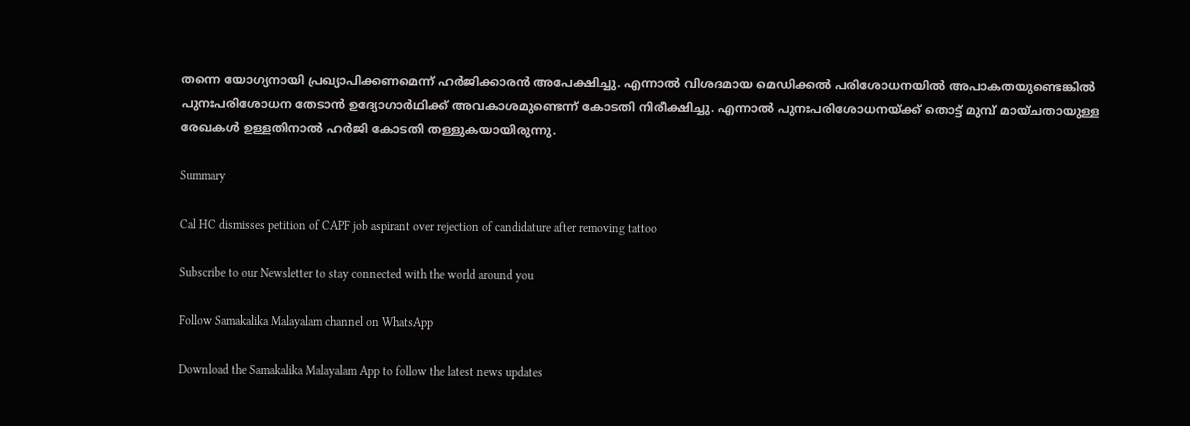തന്നെ യോഗ്യനായി പ്രഖ്യാപിക്കണമെന്ന് ഹര്‍ജിക്കാരന്‍ അപേക്ഷിച്ചു. എന്നാല്‍ വിശദമായ മെഡിക്കല്‍ പരിശോധനയില്‍ അപാകതയുണ്ടെങ്കില്‍ പുനഃപരിശോധന തേടാന്‍ ഉദ്യോഗാര്‍ഥിക്ക് അവകാശമുണ്ടെന്ന് കോടതി നിരീക്ഷിച്ചു. എന്നാല്‍ പുനഃപരിശോധനയ്ക്ക് തൊട്ട് മുമ്പ് മായ്ചതായുള്ള രേഖകള്‍ ഉള്ളതിനാല്‍ ഹര്‍ജി കോടതി തള്ളുകയായിരുന്നു.

Summary

Cal HC dismisses petition of CAPF job aspirant over rejection of candidature after removing tattoo

Subscribe to our Newsletter to stay connected with the world around you

Follow Samakalika Malayalam channel on WhatsApp

Download the Samakalika Malayalam App to follow the latest news updates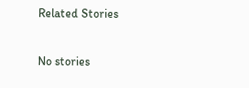Related Stories

No stories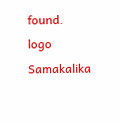found.
logo
Samakalika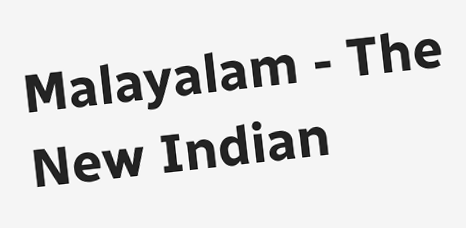Malayalam - The New Indian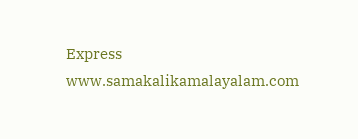Express
www.samakalikamalayalam.com